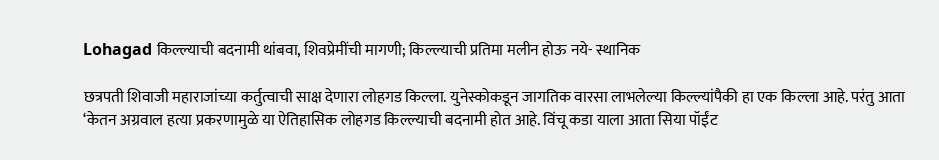Lohagad किल्ल्याची बदनामी थांबवा, शिवप्रेमींची मागणी; किल्ल्याची प्रतिमा मलीन होऊ नये- स्थानिक

छत्रपती शिवाजी महाराजांच्या कर्तुत्वाची साक्ष देणारा लोहगड किल्ला. युनेस्कोकडून जागतिक वारसा लाभलेल्या किल्ल्यांपैकी हा एक किल्ला आहे. परंतु आता ‘केतन अग्रवाल हत्या प्रकरणामुळे या ऐतिहासिक लोहगड किल्ल्याची बदनामी होत आहे. विंचू कडा याला आता सिया पॉईंट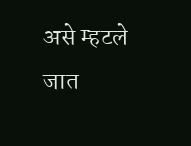असे म्हटले जात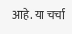आहे. या चर्चा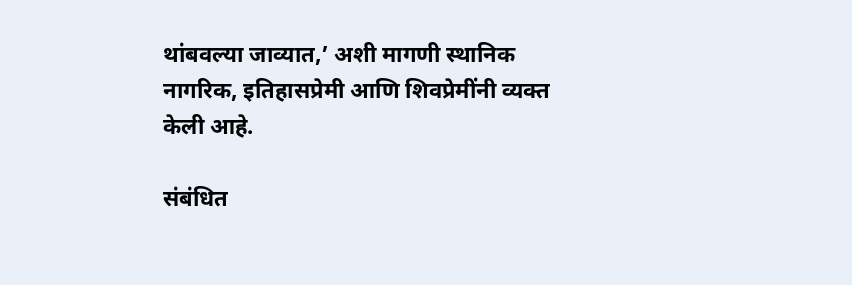थांबवल्या जाव्यात,’ अशी मागणी स्थानिक नागरिक, इतिहासप्रेमी आणि शिवप्रेमींनी व्यक्त केली आहे.

संबंधित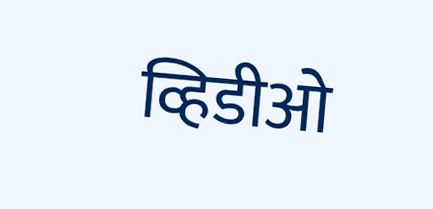व्हिडीओ